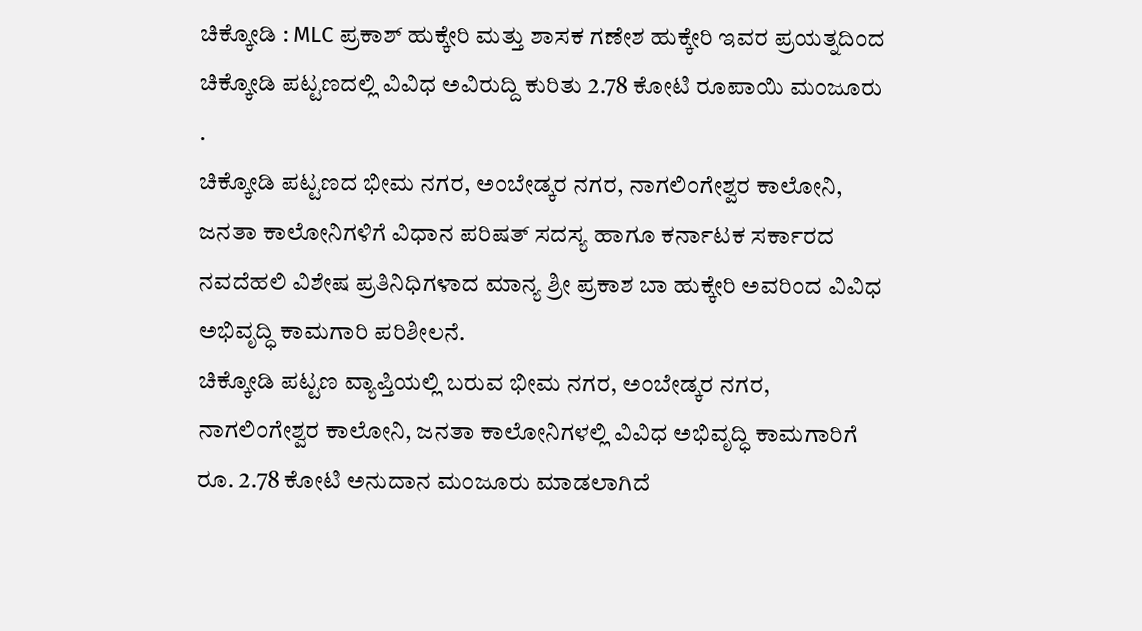ಚಿಕ್ಕೋಡಿ : MLC ಪ್ರಕಾಶ್ ಹುಕ್ಕೇರಿ ಮತ್ತು ಶಾಸಕ ಗಣೇಶ ಹುಕ್ಕೇರಿ ಇವರ ಪ್ರಯತ್ನದಿಂದ ಚಿಕ್ಕೋಡಿ ಪಟ್ಟಣದಲ್ಲಿ ವಿವಿಧ ಅವಿರುದ್ದಿ ಕುರಿತು 2.78 ಕೋಟಿ ರೂಪಾಯಿ ಮಂಜೂರು .
ಚಿಕ್ಕೋಡಿ ಪಟ್ಟಣದ ಭೀಮ ನಗರ, ಅಂಬೇಡ್ಕರ ನಗರ, ನಾಗಲಿಂಗೇಶ್ವರ ಕಾಲೋನಿ, ಜನತಾ ಕಾಲೋನಿಗಳಿಗೆ ವಿಧಾನ ಪರಿಷತ್ ಸದಸ್ಯ ಹಾಗೂ ಕರ್ನಾಟಕ ಸರ್ಕಾರದ ನವದೆಹಲಿ ವಿಶೇಷ ಪ್ರತಿನಿಧಿಗಳಾದ ಮಾನ್ಯ ಶ್ರೀ ಪ್ರಕಾಶ ಬಾ ಹುಕ್ಕೇರಿ ಅವರಿಂದ ವಿವಿಧ ಅಭಿವೃದ್ಧಿ ಕಾಮಗಾರಿ ಪರಿಶೀಲನೆ.
ಚಿಕ್ಕೋಡಿ ಪಟ್ಟಣ ವ್ಯಾಪ್ತಿಯಲ್ಲಿ ಬರುವ ಭೀಮ ನಗರ, ಅಂಬೇಡ್ಕರ ನಗರ, ನಾಗಲಿಂಗೇಶ್ವರ ಕಾಲೋನಿ, ಜನತಾ ಕಾಲೋನಿಗಳಲ್ಲಿ ವಿವಿಧ ಅಭಿವೃದ್ಧಿ ಕಾಮಗಾರಿಗೆ ರೂ. 2.78 ಕೋಟಿ ಅನುದಾನ ಮಂಜೂರು ಮಾಡಲಾಗಿದೆ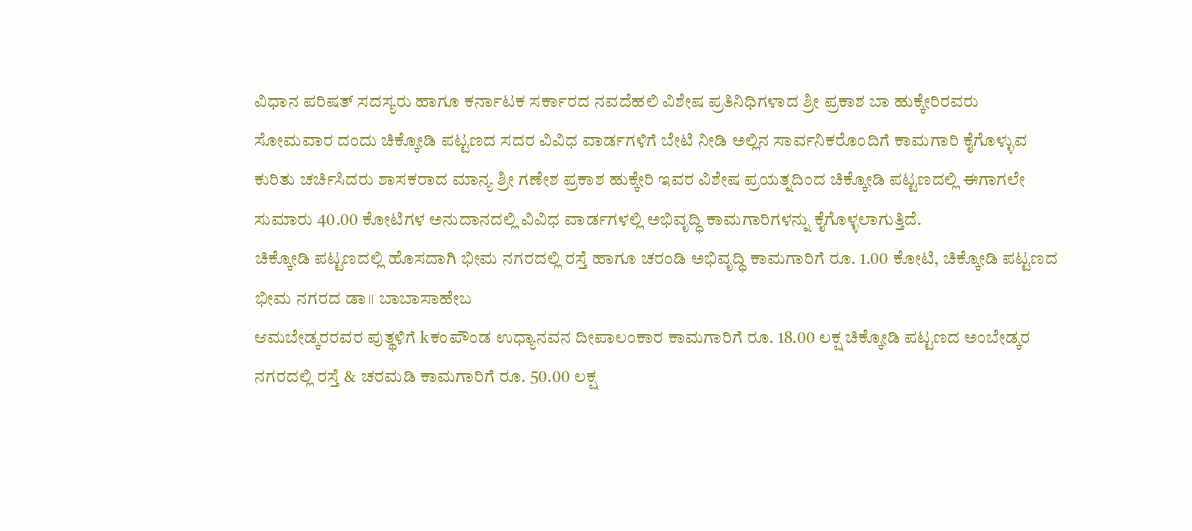ವಿಧಾನ ಪರಿಷತ್ ಸದಸ್ಯರು ಹಾಗೂ ಕರ್ನಾಟಕ ಸರ್ಕಾರದ ನವದೆಹಲಿ ವಿಶೇಷ ಪ್ರತಿನಿಧಿಗಳಾದ ಶ್ರೀ ಪ್ರಕಾಶ ಬಾ ಹುಕ್ಕೇರಿರವರು ಸೋಮವಾರ ದಂದು ಚಿಕ್ಕೋಡಿ ಪಟ್ಟಣದ ಸದರ ವಿವಿಧ ವಾರ್ಡಗಳಿಗೆ ಬೇಟಿ ನೀಡಿ ಅಲ್ಲಿನ ಸಾರ್ವನಿಕರೊಂದಿಗೆ ಕಾಮಗಾರಿ ಕೈಗೊಳ್ಳುವ ಕುರಿತು ಚರ್ಚಿಸಿದರು ಶಾಸಕರಾದ ಮಾನ್ಯ ಶ್ರೀ ಗಣೇಶ ಪ್ರಕಾಶ ಹುಕ್ಕೇರಿ ಇವರ ವಿಶೇಷ ಪ್ರಯತ್ನದಿಂದ ಚಿಕ್ಕೋಡಿ ಪಟ್ಟಣದಲ್ಲಿ ಈಗಾಗಲೇ ಸುಮಾರು 40.00 ಕೋಟಿಗಳ ಅನುದಾನದಲ್ಲಿ ವಿವಿಧ ವಾರ್ಡಗಳಲ್ಲಿ ಅಭಿವೃದ್ಧಿ ಕಾಮಗಾರಿಗಳನ್ನು ಕೈಗೊಳ್ಳಲಾಗುತ್ತಿದೆ.
ಚಿಕ್ಕೋಡಿ ಪಟ್ಟಣದಲ್ಲಿ ಹೊಸದಾಗಿ ಭೀಮ ನಗರದಲ್ಲಿ ರಸ್ತೆ ಹಾಗೂ ಚರಂಡಿ ಅಭಿವೃದ್ಧಿ ಕಾಮಗಾರಿಗೆ ರೂ. 1.00 ಕೋಟಿ, ಚಿಕ್ಕೋಡಿ ಪಟ್ಟಣದ ಭೀಮ ನಗರದ ಡಾ॥ ಬಾಬಾಸಾಹೇಬ
ಆಮಬೇಡ್ಕರರವರ ಪುತ್ಥಳಿಗೆ kಕಂಪೌಂಡ ಉಧ್ಯಾನವನ ದೀಪಾಲಂಕಾರ ಕಾಮಗಾರಿಗೆ ರೂ. 18.00 ಲಕ್ಷ ಚಿಕ್ಕೋಡಿ ಪಟ್ಟಣದ ಅಂಬೇಡ್ಕರ ನಗರದಲ್ಲಿ ರಸ್ತೆ & ಚರಮಡಿ ಕಾಮಗಾರಿಗೆ ರೂ. 50.00 ಲಕ್ಷ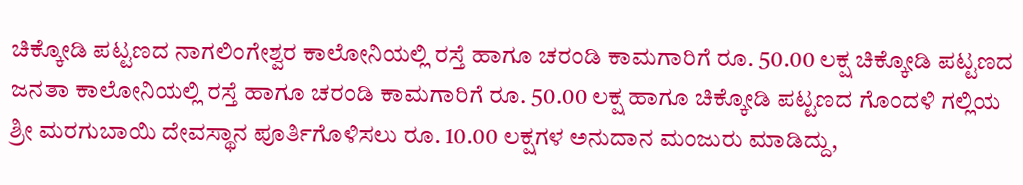ಚಿಕ್ಕೋಡಿ ಪಟ್ಟಣದ ನಾಗಲಿಂಗೇಶ್ವರ ಕಾಲೋನಿಯಲ್ಲಿ ರಸ್ತೆ ಹಾಗೂ ಚರಂಡಿ ಕಾಮಗಾರಿಗೆ ರೂ. 50.00 ಲಕ್ಷ ಚಿಕ್ಕೋಡಿ ಪಟ್ಟಣದ ಜನತಾ ಕಾಲೋನಿಯಲ್ಲಿ ರಸ್ತೆ ಹಾಗೂ ಚರಂಡಿ ಕಾಮಗಾರಿಗೆ ರೂ. 50.00 ಲಕ್ಷ ಹಾಗೂ ಚಿಕ್ಕೋಡಿ ಪಟ್ಟಣದ ಗೊಂದಳಿ ಗಲ್ಲಿಯ ಶ್ರೀ ಮರಗುಬಾಯಿ ದೇವಸ್ಥಾನ ಪೂರ್ತಿಗೊಳಿಸಲು ರೂ. 10.00 ಲಕ್ಷಗಳ ಅನುದಾನ ಮಂಜುರು ಮಾಡಿದ್ದು,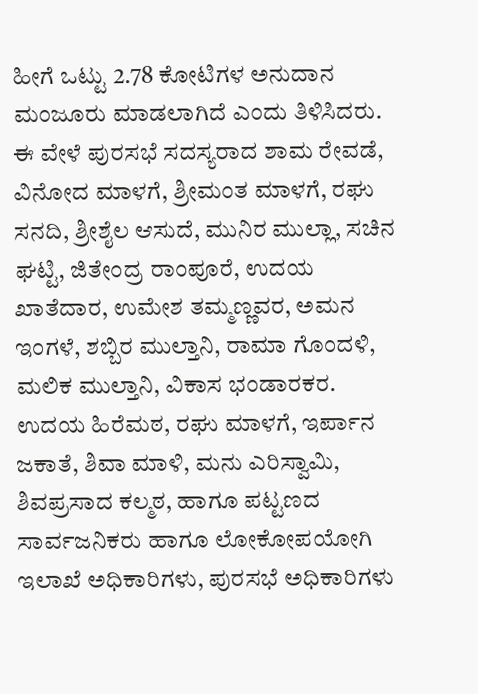ಹೀಗೆ ಒಟ್ಟು 2.78 ಕೋಟಿಗಳ ಅನುದಾನ ಮಂಜೂರು ಮಾಡಲಾಗಿದೆ ಎಂದು ತಿಳಿಸಿದರು. ಈ ವೇಳೆ ಪುರಸಭೆ ಸದಸ್ಯರಾದ ಶಾಮ ರೇವಡೆ, ವಿನೋದ ಮಾಳಗೆ, ಶ್ರೀಮಂತ ಮಾಳಗೆ, ರಘು ಸನದಿ, ಶ್ರೀಶೈಲ ಆಸುದೆ, ಮುನಿರ ಮುಲ್ಲಾ, ಸಚಿನ ಘಟ್ಟಿ, ಜಿತೇಂದ್ರ ರಾಂಪೂರೆ, ಉದಯ ಖಾತೆದಾರ, ಉಮೇಶ ತಮ್ಮಣ್ಣವರ, ಅಮನ ಇಂಗಳೆ, ಶಬ್ಬಿರ ಮುಲ್ತಾನಿ, ರಾಮಾ ಗೊಂದಳಿ, ಮಲಿಕ ಮುಲ್ತಾನಿ, ವಿಕಾಸ ಭಂಡಾರಕರ. ಉದಯ ಹಿರೆಮಠ, ರಘು ಮಾಳಗೆ, ಇರ್ಪಾನ ಜಕಾತೆ, ಶಿವಾ ಮಾಳಿ, ಮನು ಎರಿಸ್ವಾಮಿ, ಶಿವಪ್ರಸಾದ ಕಲ್ಮಠ, ಹಾಗೂ ಪಟ್ಟಣದ ಸಾರ್ವಜನಿಕರು ಹಾಗೂ ಲೋಕೋಪಯೋಗಿ ಇಲಾಖೆ ಅಧಿಕಾರಿಗಳು, ಪುರಸಭೆ ಅಧಿಕಾರಿಗಳು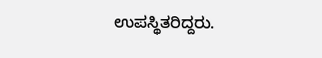ಉಪಸ್ಥಿತರಿದ್ದರು.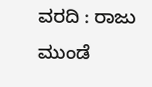ವರದಿ : ರಾಜು ಮುಂಡೆ